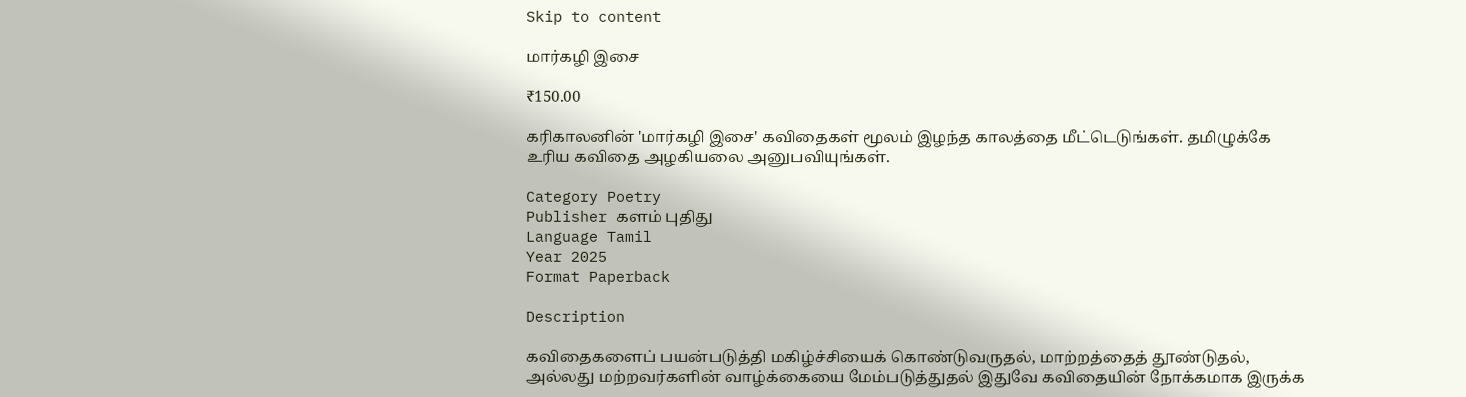Skip to content

மார்கழி இசை

₹150.00

கரிகாலனின் 'மார்கழி இசை' கவிதைகள் மூலம் இழந்த காலத்தை மீட்டெடுங்கள். தமிழுக்கே உரிய கவிதை அழகியலை அனுபவியுங்கள்.

Category Poetry
Publisher களம் புதிது
Language Tamil
Year 2025
Format Paperback

Description

கவிதைகளைப் பயன்படுத்தி மகிழ்ச்சியைக் கொண்டுவருதல், மாற்றத்தைத் தூண்டுதல், அல்லது மற்றவர்களின் வாழ்க்கையை மேம்படுத்துதல் இதுவே கவிதையின் நோக்கமாக இருக்க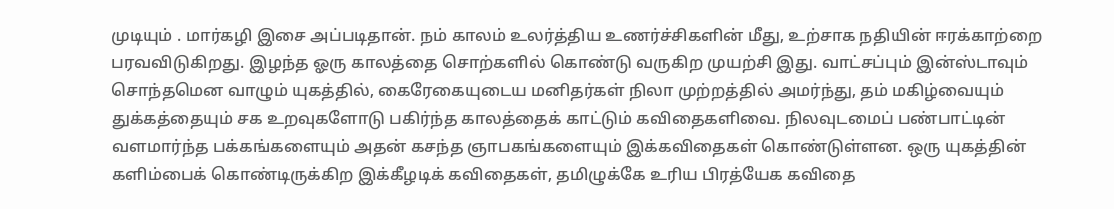முடியும் . மார்கழி இசை அப்படிதான். நம் காலம் உலர்த்திய உணர்ச்சிகளின் மீது, உற்சாக நதியின் ஈரக்காற்றை பரவவிடுகிறது. இழந்த ஓரு காலத்தை சொற்களில் கொண்டு வருகிற முயற்சி இது. வாட்சப்பும் இன்ஸ்டாவும் சொந்தமென வாழும் யுகத்தில், கைரேகையுடைய மனிதர்கள் நிலா முற்றத்தில் அமர்ந்து, தம் மகிழ்வையும் துக்கத்தையும் சக உறவுகளோடு பகிர்ந்த காலத்தைக் காட்டும் கவிதைகளிவை. நிலவுடமைப் பண்பாட்டின் வளமார்ந்த பக்கங்களையும் அதன் கசந்த ஞாபகங்களையும் இக்கவிதைகள் கொண்டுள்ளன. ஒரு யுகத்தின் களிம்பைக் கொண்டிருக்கிற இக்கீழடிக் கவிதைகள், தமிழுக்கே உரிய பிரத்யேக கவிதை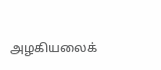அழகியலைக்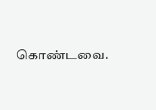கொண்டவை.